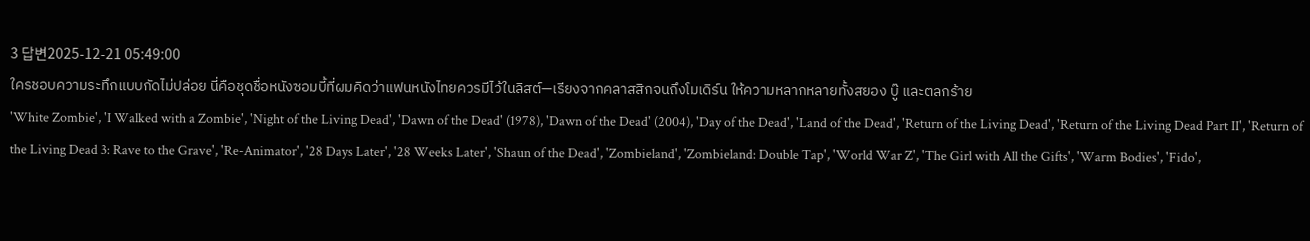3 답변2025-12-21 05:49:00
ใครชอบความระทึกแบบกัดไม่ปล่อย นี่คือชุดชื่อหนังซอมบี้ที่ผมคิดว่าแฟนหนังไทยควรมีไว้ในลิสต์—เรียงจากคลาสสิกจนถึงโมเดิร์น ให้ความหลากหลายทั้งสยอง บู๊ และตลกร้าย
'White Zombie', 'I Walked with a Zombie', 'Night of the Living Dead', 'Dawn of the Dead' (1978), 'Dawn of the Dead' (2004), 'Day of the Dead', 'Land of the Dead', 'Return of the Living Dead', 'Return of the Living Dead Part II', 'Return of the Living Dead 3: Rave to the Grave', 'Re-Animator', '28 Days Later', '28 Weeks Later', 'Shaun of the Dead', 'Zombieland', 'Zombieland: Double Tap', 'World War Z', 'The Girl with All the Gifts', 'Warm Bodies', 'Fido',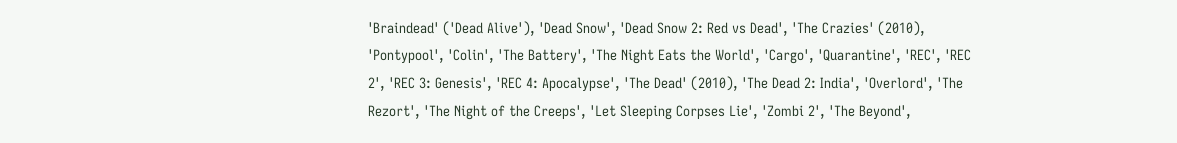'Braindead' ('Dead Alive'), 'Dead Snow', 'Dead Snow 2: Red vs Dead', 'The Crazies' (2010), 'Pontypool', 'Colin', 'The Battery', 'The Night Eats the World', 'Cargo', 'Quarantine', 'REC', 'REC 2', 'REC 3: Genesis', 'REC 4: Apocalypse', 'The Dead' (2010), 'The Dead 2: India', 'Overlord', 'The Rezort', 'The Night of the Creeps', 'Let Sleeping Corpses Lie', 'Zombi 2', 'The Beyond',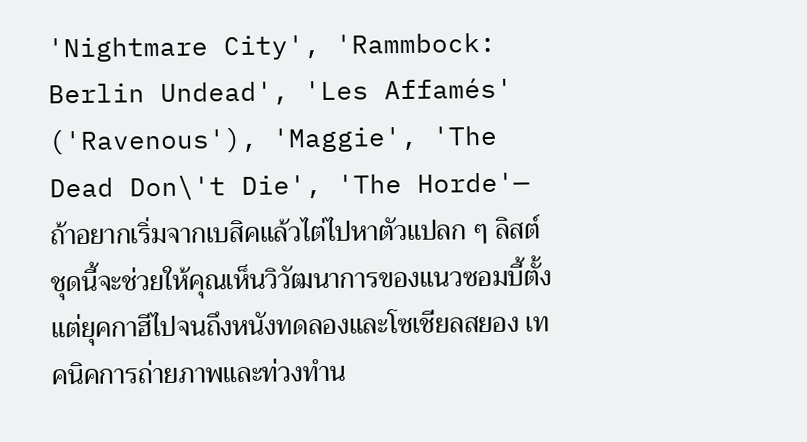'Nightmare City', 'Rammbock: Berlin Undead', 'Les Affamés' ('Ravenous'), 'Maggie', 'The Dead Don\'t Die', 'The Horde'—ถ้าอยากเริ่มจากเบสิคแล้วไต่ไปหาตัวแปลก ๆ ลิสต์ชุดนี้จะช่วยให้คุณเห็นวิวัฒนาการของแนวซอมบี้ตั้งแต่ยุคกาฮีไปจนถึงหนังทดลองและโซเชียลสยอง เทคนิคการถ่ายภาพและท่วงทำน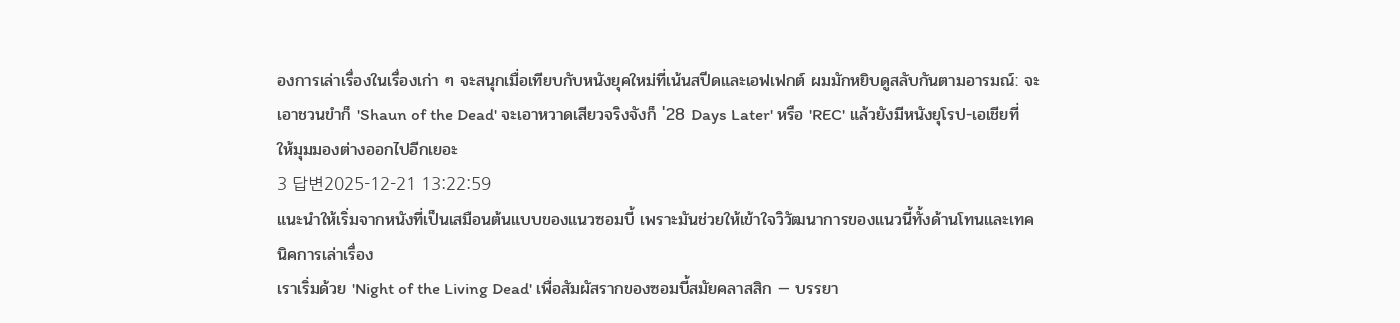องการเล่าเรื่องในเรื่องเก่า ๆ จะสนุกเมื่อเทียบกับหนังยุคใหม่ที่เน้นสปีดและเอฟเฟกต์ ผมมักหยิบดูสลับกันตามอารมณ์: จะเอาชวนขำก็ 'Shaun of the Dead' จะเอาหวาดเสียวจริงจังก็ '28 Days Later' หรือ 'REC' แล้วยังมีหนังยุโรป-เอเชียที่ให้มุมมองต่างออกไปอีกเยอะ
3 답변2025-12-21 13:22:59
แนะนำให้เริ่มจากหนังที่เป็นเสมือนต้นแบบของแนวซอมบี้ เพราะมันช่วยให้เข้าใจวิวัฒนาการของแนวนี้ทั้งด้านโทนและเทคนิคการเล่าเรื่อง
เราเริ่มด้วย 'Night of the Living Dead' เพื่อสัมผัสรากของซอมบี้สมัยคลาสสิก — บรรยา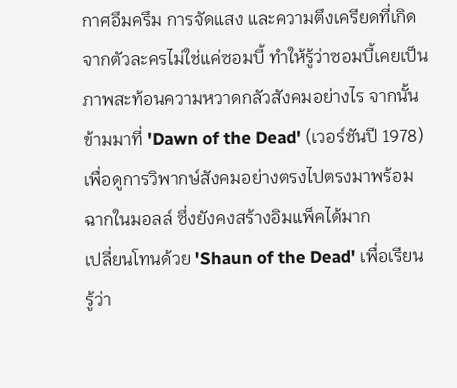กาศอึมครึม การจัดแสง และความตึงเครียดที่เกิดจากตัวละครไม่ใช่แค่ซอมบี้ ทำให้รู้ว่าซอมบี้เคยเป็นภาพสะท้อนความหวาดกลัวสังคมอย่างไร จากนั้นข้ามมาที่ 'Dawn of the Dead' (เวอร์ชันปี 1978) เพื่อดูการวิพากษ์สังคมอย่างตรงไปตรงมาพร้อมฉากในมอลล์ ซึ่งยังคงสร้างอิมแพ็คได้มาก
เปลี่ยนโทนด้วย 'Shaun of the Dead' เพื่อเรียนรู้ว่า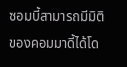ซอมบี้สามารถมีมิติของคอมมาดี้ได้โด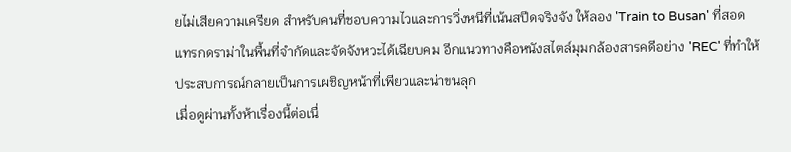ยไม่เสียความเครียด สำหรับคนที่ชอบความไวและการวิ่งหนีที่เน้นสปีดจริงจัง ให้ลอง 'Train to Busan' ที่สอดแทรกดราม่าในพื้นที่จำกัดและจัดจังหวะได้เฉียบคม อีกแนวทางคือหนังสไตล์มุมกล้องสารคดีอย่าง 'REC' ที่ทำให้ประสบการณ์กลายเป็นการเผชิญหน้าที่เพียวและน่าขนลุก
เมื่อดูผ่านทั้งห้าเรื่องนี้ต่อเนื่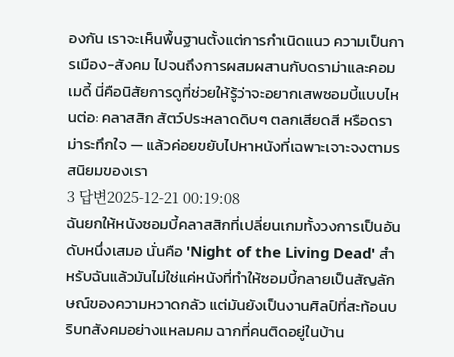องกัน เราจะเห็นพื้นฐานตั้งแต่การกำเนิดแนว ความเป็นการเมือง-สังคม ไปจนถึงการผสมผสานกับดราม่าและคอมเมดี้ นี่คือนิสัยการดูที่ช่วยให้รู้ว่าจะอยากเสพซอมบี้แบบไหนต่อ: คลาสสิก สัตว์ประหลาดดิบๆ ตลกเสียดสี หรือดราม่าระทึกใจ — แล้วค่อยขยับไปหาหนังที่เฉพาะเจาะจงตามรสนิยมของเรา
3 답변2025-12-21 00:19:08
ฉันยกให้หนังซอมบี้คลาสสิกที่เปลี่ยนเกมทั้งวงการเป็นอันดับหนึ่งเสมอ นั่นคือ 'Night of the Living Dead' สำหรับฉันแล้วมันไม่ใช่แค่หนังที่ทำให้ซอมบี้กลายเป็นสัญลักษณ์ของความหวาดกลัว แต่มันยังเป็นงานศิลป์ที่สะท้อนบริบทสังคมอย่างแหลมคม ฉากที่คนติดอยู่ในบ้าน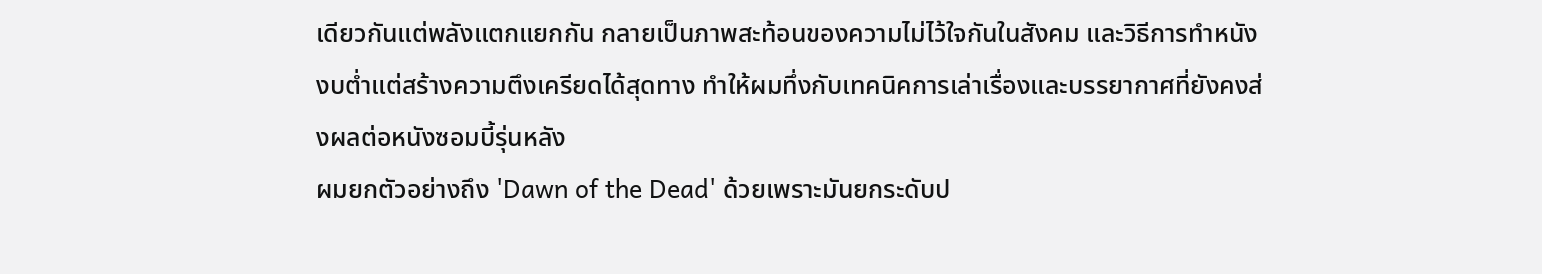เดียวกันแต่พลังแตกแยกกัน กลายเป็นภาพสะท้อนของความไม่ไว้ใจกันในสังคม และวิธีการทำหนังงบต่ำแต่สร้างความตึงเครียดได้สุดทาง ทำให้ผมทึ่งกับเทคนิคการเล่าเรื่องและบรรยากาศที่ยังคงส่งผลต่อหนังซอมบี้รุ่นหลัง
ผมยกตัวอย่างถึง 'Dawn of the Dead' ด้วยเพราะมันยกระดับป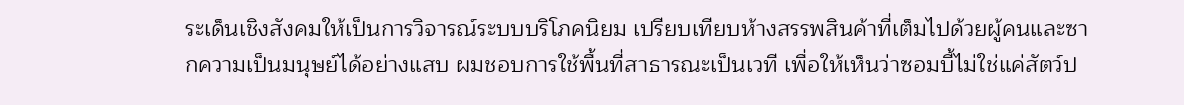ระเด็นเชิงสังคมให้เป็นการวิจารณ์ระบบบริโภคนิยม เปรียบเทียบห้างสรรพสินค้าที่เต็มไปด้วยผู้คนและซากความเป็นมนุษย์ได้อย่างแสบ ผมชอบการใช้พื้นที่สาธารณะเป็นเวที เพื่อให้เห็นว่าซอมบี้ไม่ใช่แค่สัตว์ป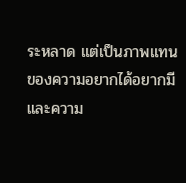ระหลาด แต่เป็นภาพแทนของความอยากได้อยากมีและความ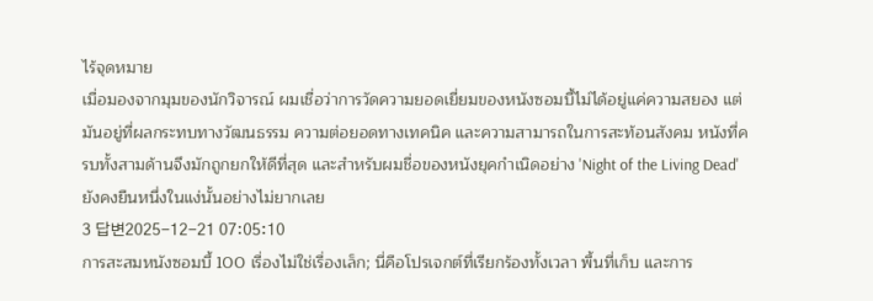ไร้จุดหมาย
เมื่อมองจากมุมของนักวิจารณ์ ผมเชื่อว่าการวัดความยอดเยี่ยมของหนังซอมบี้ไม่ได้อยู่แค่ความสยอง แต่มันอยู่ที่ผลกระทบทางวัฒนธรรม ความต่อยอดทางเทคนิค และความสามารถในการสะท้อนสังคม หนังที่ครบทั้งสามด้านจึงมักถูกยกให้ดีที่สุด และสำหรับผมชื่อของหนังยุคกำเนิดอย่าง 'Night of the Living Dead' ยังคงยืนหนึ่งในแง่นั้นอย่างไม่ยากเลย
3 답변2025-12-21 07:05:10
การสะสมหนังซอมบี้ 100 เรื่องไม่ใช่เรื่องเล็ก; นี่คือโปรเจกต์ที่เรียกร้องทั้งเวลา พื้นที่เก็บ และการ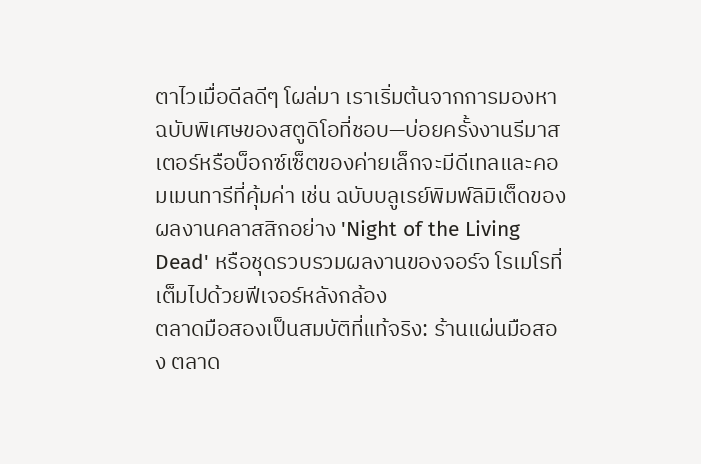ตาไวเมื่อดีลดีๆ โผล่มา เราเริ่มต้นจากการมองหาฉบับพิเศษของสตูดิโอที่ชอบ—บ่อยครั้งงานรีมาสเตอร์หรือบ็อกซ์เซ็ตของค่ายเล็กจะมีดีเทลและคอมเมนทารีที่คุ้มค่า เช่น ฉบับบลูเรย์พิมพ์ลิมิเต็ดของผลงานคลาสสิกอย่าง 'Night of the Living Dead' หรือชุดรวบรวมผลงานของจอร์จ โรเมโรที่เต็มไปด้วยฟีเจอร์หลังกล้อง
ตลาดมือสองเป็นสมบัติที่แท้จริง: ร้านแผ่นมือสอง ตลาด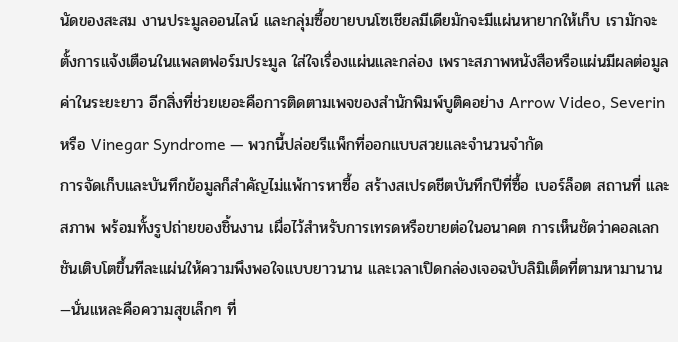นัดของสะสม งานประมูลออนไลน์ และกลุ่มซื้อขายบนโซเชียลมีเดียมักจะมีแผ่นหายากให้เก็บ เรามักจะตั้งการแจ้งเตือนในแพลตฟอร์มประมูล ใส่ใจเรื่องแผ่นและกล่อง เพราะสภาพหนังสือหรือแผ่นมีผลต่อมูลค่าในระยะยาว อีกสิ่งที่ช่วยเยอะคือการติดตามเพจของสำนักพิมพ์บูติคอย่าง Arrow Video, Severin หรือ Vinegar Syndrome — พวกนี้ปล่อยรีแพ็กที่ออกแบบสวยและจำนวนจำกัด
การจัดเก็บและบันทึกข้อมูลก็สำคัญไม่แพ้การหาซื้อ สร้างสเปรดชีตบันทึกปีที่ซื้อ เบอร์ล็อต สถานที่ และสภาพ พร้อมทั้งรูปถ่ายของชิ้นงาน เผื่อไว้สำหรับการเทรดหรือขายต่อในอนาคต การเห็นชัดว่าคอลเลกชันเติบโตขึ้นทีละแผ่นให้ความพึงพอใจแบบยาวนาน และเวลาเปิดกล่องเจอฉบับลิมิเต็ดที่ตามหามานาน—นั่นแหละคือความสุขเล็กๆ ที่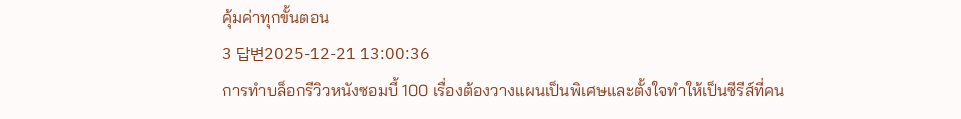คุ้มค่าทุกขั้นตอน
3 답변2025-12-21 13:00:36
การทำบล็อกรีวิวหนังซอมบี้ 100 เรื่องต้องวางแผนเป็นพิเศษและตั้งใจทำให้เป็นซีรีส์ที่คน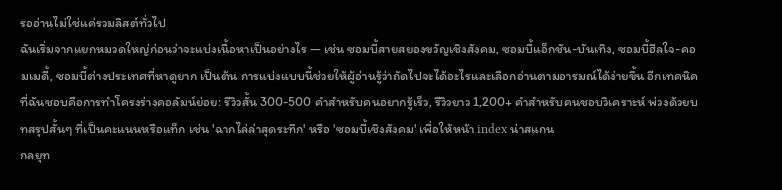รออ่านไม่ใช่แค่รวมลิสต์ทั่วไป
ฉันเริ่มจากแยกหมวดใหญ่ก่อนว่าจะแบ่งเนื้อหาเป็นอย่างไร — เช่น ซอมบี้สายสยองขวัญเชิงสังคม, ซอมบี้แอ็กชัน-บันเทิง, ซอมบี้ฮีลใจ-คอมเมดี้, ซอมบี้ต่างประเทศที่หาดูยาก เป็นต้น การแบ่งแบบนี้ช่วยให้ผู้อ่านรู้ว่าถัดไปจะได้อะไรและเลือกอ่านตามอารมณ์ได้ง่ายขึ้น อีกเทคนิคที่ฉันชอบคือการทำโครงร่างคอลัมน์ย่อย: รีวิวสั้น 300-500 คำสำหรับคนอยากรู้เร็ว, รีวิวยาว 1,200+ คำสำหรับคนชอบวิเคราะห์ พ่วงด้วยบทสรุปสั้นๆ ที่เป็นคะแนนหรือแท็ก เช่น 'ฉากไล่ล่าสุดระทึก' หรือ 'ซอมบี้เชิงสังคม' เพื่อให้หน้า index น่าสแกน
กลยุท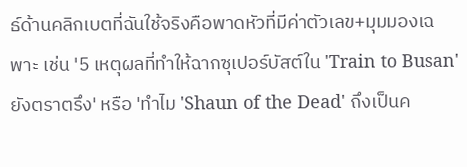ธ์ด้านคลิกเบตที่ฉันใช้จริงคือพาดหัวที่มีค่าตัวเลข+มุมมองเฉพาะ เช่น '5 เหตุผลที่ทำให้ฉากซุเปอร์บัสต์ใน 'Train to Busan' ยังตราตรึง' หรือ 'ทำไม 'Shaun of the Dead' ถึงเป็นค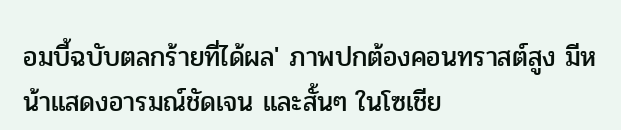อมบี้ฉบับตลกร้ายที่ได้ผล' ภาพปกต้องคอนทราสต์สูง มีหน้าแสดงอารมณ์ชัดเจน และสั้นๆ ในโซเชีย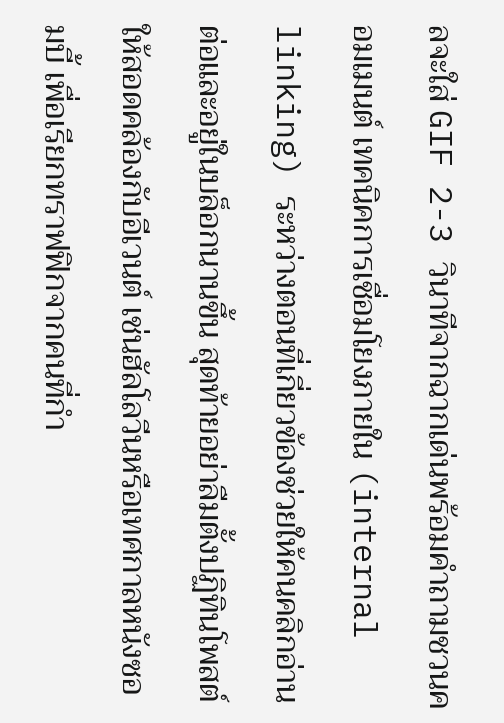ลจะใส่ GIF 2-3 วินาทีจากฉากเด่นพร้อมคำถามชวนคอมเมนต์ เทคนิคการเชื่อมโยงภายใน (internal linking) ระหว่างตอนที่เกี่ยวข้องช่วยให้คนคลิกอ่านต่อและอยู่ในบล็อกนานขึ้น สุดท้ายอย่าลืมตั้งปฏิทินโพสต์ให้สอดคล้องกับอีเวนต์ เช่นฮัลโลวีนหรือเทศกาลหนังซอมบี้ เพื่อเรียกทราฟฟิกจากคนที่กำ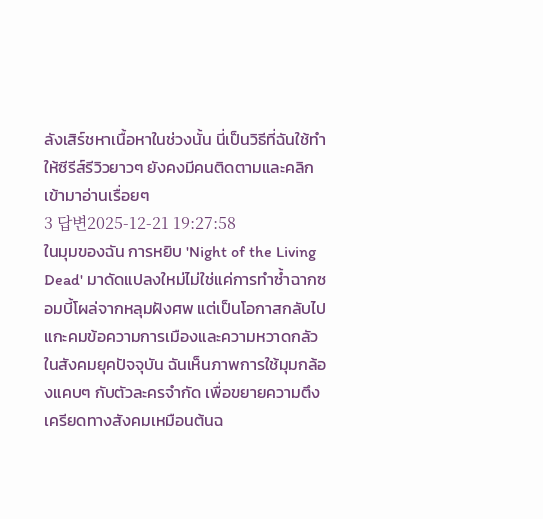ลังเสิร์ชหาเนื้อหาในช่วงนั้น นี่เป็นวิธีที่ฉันใช้ทำให้ซีรีส์รีวิวยาวๆ ยังคงมีคนติดตามและคลิกเข้ามาอ่านเรื่อยๆ
3 답변2025-12-21 19:27:58
ในมุมของฉัน การหยิบ 'Night of the Living Dead' มาดัดแปลงใหม่ไม่ใช่แค่การทำซ้ำฉากซอมบี้โผล่จากหลุมฝังศพ แต่เป็นโอกาสกลับไปแกะคมข้อความการเมืองและความหวาดกลัวในสังคมยุคปัจจุบัน ฉันเห็นภาพการใช้มุมกล้องแคบๆ กับตัวละครจำกัด เพื่อขยายความตึงเครียดทางสังคมเหมือนต้นฉ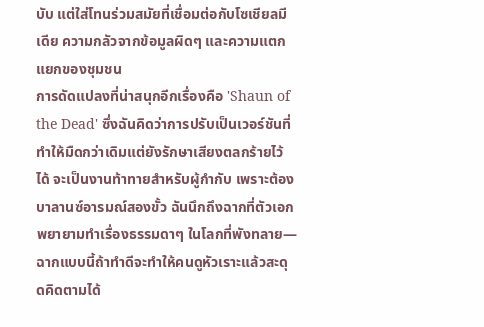บับ แต่ใส่โทนร่วมสมัยที่เชื่อมต่อกับโซเชียลมีเดีย ความกลัวจากข้อมูลผิดๆ และความแตกแยกของชุมชน
การดัดแปลงที่น่าสนุกอีกเรื่องคือ 'Shaun of the Dead' ซึ่งฉันคิดว่าการปรับเป็นเวอร์ชันที่ทำให้มืดกว่าเดิมแต่ยังรักษาเสียงตลกร้ายไว้ได้ จะเป็นงานท้าทายสำหรับผู้กำกับ เพราะต้องบาลานซ์อารมณ์สองขั้ว ฉันนึกถึงฉากที่ตัวเอกพยายามทำเรื่องธรรมดาๆ ในโลกที่พังทลาย—ฉากแบบนี้ถ้าทำดีจะทำให้คนดูหัวเราะแล้วสะดุดคิดตามได้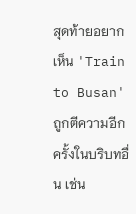สุดท้ายอยากเห็น 'Train to Busan' ถูกตีความอีกครั้งในบริบทอื่น เช่น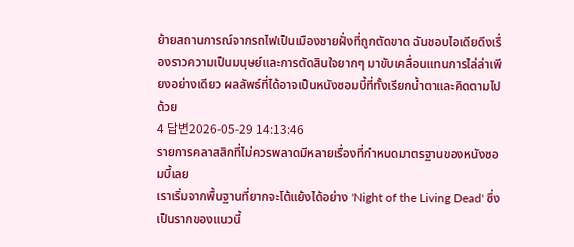ย้ายสถานการณ์จากรถไฟเป็นเมืองชายฝั่งที่ถูกตัดขาด ฉันชอบไอเดียดึงเรื่องราวความเป็นมนุษย์และการตัดสินใจยากๆ มาขับเคลื่อนแทนการไล่ล่าเพียงอย่างเดียว ผลลัพธ์ที่ได้อาจเป็นหนังซอมบี้ที่ทั้งเรียกน้ำตาและคิดตามไปด้วย
4 답변2026-05-29 14:13:46
รายการคลาสสิกที่ไม่ควรพลาดมีหลายเรื่องที่กำหนดมาตรฐานของหนังซอมบี้เลย
เราเริ่มจากพื้นฐานที่ยากจะโต้แย้งได้อย่าง 'Night of the Living Dead' ซึ่งเป็นรากของแนวนี้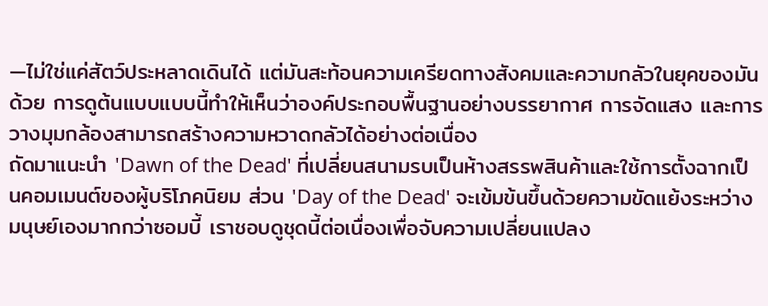—ไม่ใช่แค่สัตว์ประหลาดเดินได้ แต่มันสะท้อนความเครียดทางสังคมและความกลัวในยุคของมันด้วย การดูต้นแบบแบบนี้ทำให้เห็นว่าองค์ประกอบพื้นฐานอย่างบรรยากาศ การจัดแสง และการวางมุมกล้องสามารถสร้างความหวาดกลัวได้อย่างต่อเนื่อง
ถัดมาแนะนำ 'Dawn of the Dead' ที่เปลี่ยนสนามรบเป็นห้างสรรพสินค้าและใช้การตั้งฉากเป็นคอมเมนต์ของผู้บริโภคนิยม ส่วน 'Day of the Dead' จะเข้มข้นขึ้นด้วยความขัดแย้งระหว่างมนุษย์เองมากกว่าซอมบี้ เราชอบดูชุดนี้ต่อเนื่องเพื่อจับความเปลี่ยนแปลง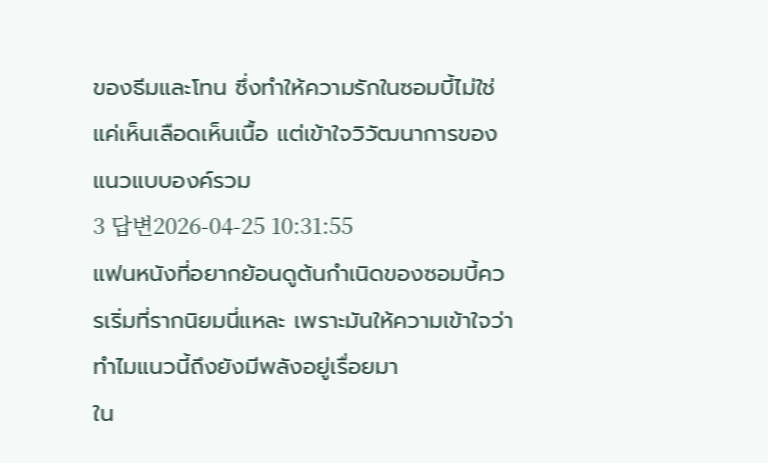ของธีมและโทน ซึ่งทำให้ความรักในซอมบี้ไม่ใช่แค่เห็นเลือดเห็นเนื้อ แต่เข้าใจวิวัฒนาการของแนวแบบองค์รวม
3 답변2026-04-25 10:31:55
แฟนหนังที่อยากย้อนดูต้นกำเนิดของซอมบี้ควรเริ่มที่รากนิยมนี่แหละ เพราะมันให้ความเข้าใจว่าทำไมแนวนี้ถึงยังมีพลังอยู่เรื่อยมา
ใน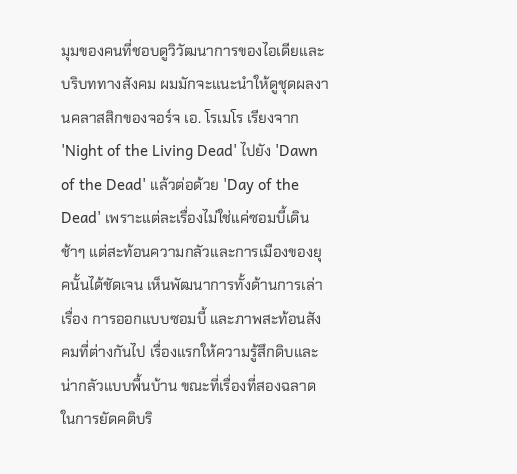มุมของคนที่ชอบดูวิวัฒนาการของไอเดียและบริบททางสังคม ผมมักจะแนะนำให้ดูชุดผลงานคลาสสิกของจอร์จ เอ. โรเมโร เรียงจาก 'Night of the Living Dead' ไปยัง 'Dawn of the Dead' แล้วต่อด้วย 'Day of the Dead' เพราะแต่ละเรื่องไม่ใช่แค่ซอมบี้เดินช้าๆ แต่สะท้อนความกลัวและการเมืองของยุคนั้นได้ชัดเจน เห็นพัฒนาการทั้งด้านการเล่าเรื่อง การออกแบบซอมบี้ และภาพสะท้อนสังคมที่ต่างกันไป เรื่องแรกให้ความรู้สึกดิบและน่ากลัวแบบพื้นบ้าน ขณะที่เรื่องที่สองฉลาดในการยัดคติบริ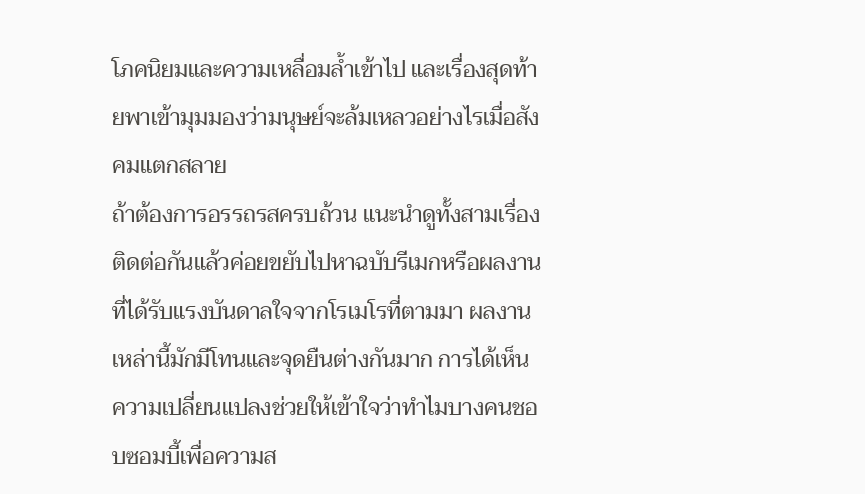โภคนิยมและความเหลื่อมล้ำเข้าไป และเรื่องสุดท้ายพาเข้ามุมมองว่ามนุษย์จะล้มเหลวอย่างไรเมื่อสังคมแตกสลาย
ถ้าต้องการอรรถรสครบถ้วน แนะนำดูทั้งสามเรื่องติดต่อกันแล้วค่อยขยับไปหาฉบับรีเมกหรือผลงานที่ได้รับแรงบันดาลใจจากโรเมโรที่ตามมา ผลงานเหล่านี้มักมีโทนและจุดยืนต่างกันมาก การได้เห็นความเปลี่ยนแปลงช่วยให้เข้าใจว่าทำไมบางคนชอบซอมบี้เพื่อความส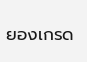ยองเกรด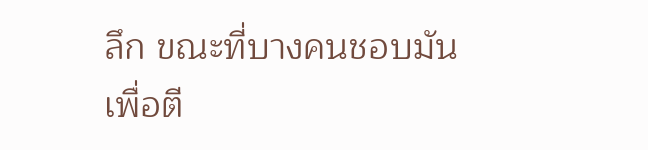ลึก ขณะที่บางคนชอบมันเพื่อตี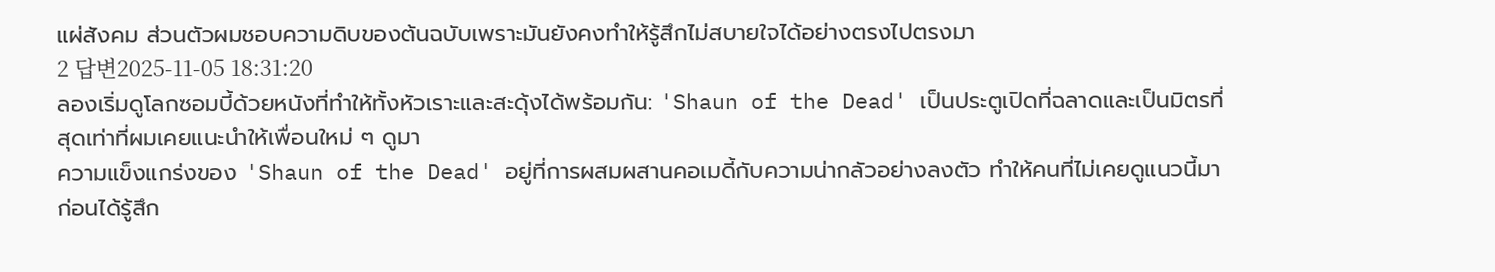แผ่สังคม ส่วนตัวผมชอบความดิบของต้นฉบับเพราะมันยังคงทำให้รู้สึกไม่สบายใจได้อย่างตรงไปตรงมา
2 답변2025-11-05 18:31:20
ลองเริ่มดูโลกซอมบี้ด้วยหนังที่ทำให้ทั้งหัวเราะและสะดุ้งได้พร้อมกัน: 'Shaun of the Dead' เป็นประตูเปิดที่ฉลาดและเป็นมิตรที่สุดเท่าที่ผมเคยแนะนำให้เพื่อนใหม่ ๆ ดูมา
ความแข็งแกร่งของ 'Shaun of the Dead' อยู่ที่การผสมผสานคอเมดี้กับความน่ากลัวอย่างลงตัว ทำให้คนที่ไม่เคยดูแนวนี้มาก่อนได้รู้สึก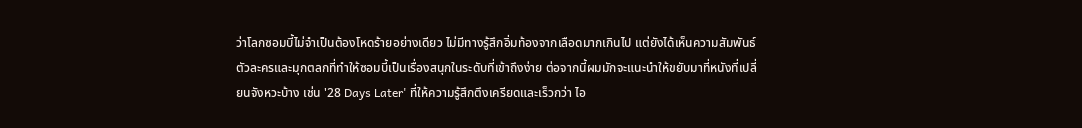ว่าโลกซอมบี้ไม่จำเป็นต้องโหดร้ายอย่างเดียว ไม่มีทางรู้สึกอิ่มท้องจากเลือดมากเกินไป แต่ยังได้เห็นความสัมพันธ์ตัวละครและมุกตลกที่ทำให้ซอมบี้เป็นเรื่องสนุกในระดับที่เข้าถึงง่าย ต่อจากนี้ผมมักจะแนะนำให้ขยับมาที่หนังที่เปลี่ยนจังหวะบ้าง เช่น '28 Days Later' ที่ให้ความรู้สึกตึงเครียดและเร็วกว่า ไอ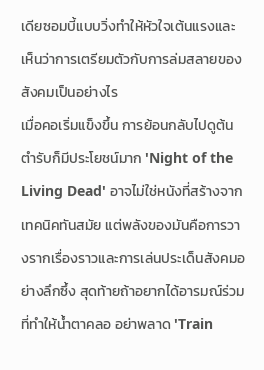เดียซอมบี้แบบวิ่งทำให้หัวใจเต้นแรงและเห็นว่าการเตรียมตัวกับการล่มสลายของสังคมเป็นอย่างไร
เมื่อคอเริ่มแข็งขึ้น การย้อนกลับไปดูต้นตำรับก็มีประโยชน์มาก 'Night of the Living Dead' อาจไม่ใช่หนังที่สร้างจากเทคนิคทันสมัย แต่พลังของมันคือการวางรากเรื่องราวและการเล่นประเด็นสังคมอย่างลึกซึ้ง สุดท้ายถ้าอยากได้อารมณ์ร่วมที่ทำให้น้ำตาคลอ อย่าพลาด 'Train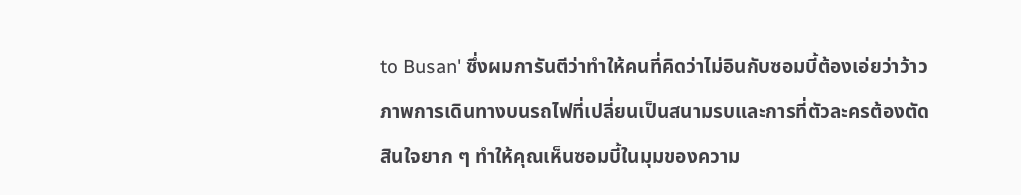to Busan' ซึ่งผมการันตีว่าทำให้คนที่คิดว่าไม่อินกับซอมบี้ต้องเอ่ยว่าว้าว ภาพการเดินทางบนรถไฟที่เปลี่ยนเป็นสนามรบและการที่ตัวละครต้องตัดสินใจยาก ๆ ทำให้คุณเห็นซอมบี้ในมุมของความ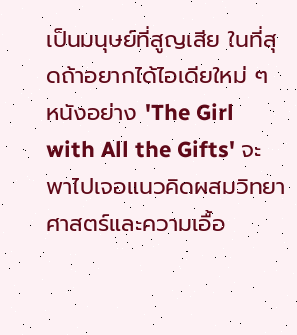เป็นมนุษย์ที่สูญเสีย ในที่สุดถ้าอยากได้ไอเดียใหม่ ๆ หนังอย่าง 'The Girl with All the Gifts' จะพาไปเจอแนวคิดผสมวิทยาศาสตร์และความเอื้อ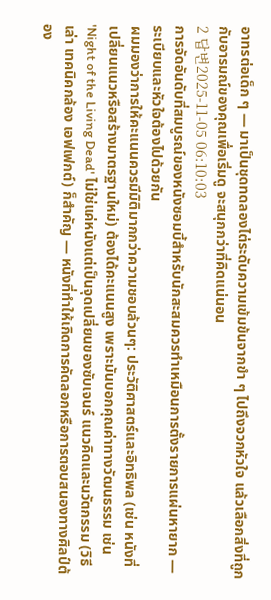อาทรต่อเด็ก ๆ — มาเป็นชุดทดลองไต่ระดับความเข้มข้นจากขำ ๆ ไปถึงจวกหัวใจ แล้วเลือกสิ่งที่ถูกกับอารมณ์ของคุณเพื่อเริ่มดู จะสนุกกว่าที่คิดแน่นอน
2 답변2025-11-05 06:10:03
การจัดอันดับที่สมบูรณ์ของหนังซอมบี้สำหรับนักสะสมควรทำเหมือนการตั้งรายการแผ่นหายาก — ระเบียบและหัวใจต้องไปด้วยกัน
ผมมองว่าการให้คะแนนควรมีมิติมากกว่าความชอบล้วนๆ: ประวัติศาสตร์และอิทธิพล (เช่น หนังที่เปลี่ยนแนวหรือสร้างมาตรฐานใหม่) ต้องได้คะแนนสูง เพราะมันบอกคุณค่าทางวัฒนธรรม เช่น 'Night of the Living Dead' ไม่ใช่แค่หนังแต่เป็นจุดเปลี่ยนของซับเจนร์ แนวคิดและนวัตกรรม (วิธีเล่า เทคนิคกล้อง เอฟเฟกต์) ก็สำคัญ — หนังที่ทำให้เกิดการคัดลอกหรือการตอบสนองทางศิลป์ต้อง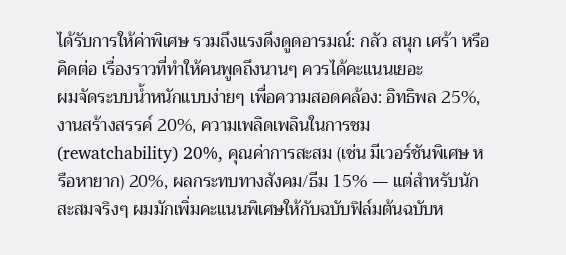ได้รับการให้ค่าพิเศษ รวมถึงแรงดึงดูดอารมณ์: กลัว สนุก เศร้า หรือคิดต่อ เรื่องราวที่ทำให้คนพูดถึงนานๆ ควรได้คะแนนเยอะ
ผมจัดระบบน้ำหนักแบบง่ายๆ เพื่อความสอดคล้อง: อิทธิพล 25%, งานสร้างสรรค์ 20%, ความเพลิดเพลินในการชม (rewatchability) 20%, คุณค่าการสะสม (เช่น มีเวอร์ชันพิเศษ หรือหายาก) 20%, ผลกระทบทางสังคม/ธีม 15% — แต่สำหรับนักสะสมจริงๆ ผมมักเพิ่มคะแนนพิเศษให้กับฉบับฟิล์มต้นฉบับห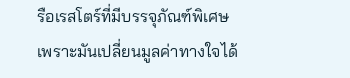รือเรสโตร์ที่มีบรรจุภัณฑ์พิเศษ เพราะมันเปลี่ยนมูลค่าทางใจได้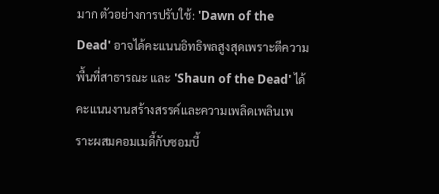มาก ตัวอย่างการปรับใช้: 'Dawn of the Dead' อาจได้คะแนนอิทธิพลสูงสุดเพราะตีความพื้นที่สาธารณะ และ 'Shaun of the Dead' ได้คะแนนงานสร้างสรรค์และความเพลิดเพลินเพราะผสมคอมเมดี้กับซอมบี้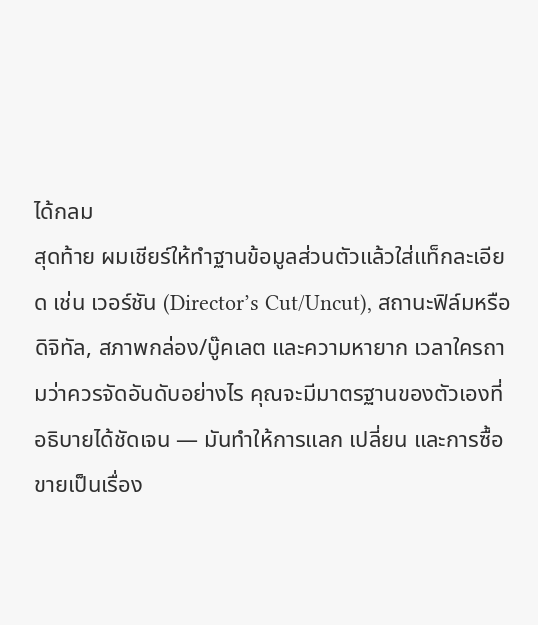ได้กลม
สุดท้าย ผมเชียร์ให้ทำฐานข้อมูลส่วนตัวแล้วใส่แท็กละเอียด เช่น เวอร์ชัน (Director’s Cut/Uncut), สถานะฟิล์มหรือดิจิทัล, สภาพกล่อง/บู๊คเลต และความหายาก เวลาใครถามว่าควรจัดอันดับอย่างไร คุณจะมีมาตรฐานของตัวเองที่อธิบายได้ชัดเจน — มันทำให้การแลก เปลี่ยน และการซื้อขายเป็นเรื่อง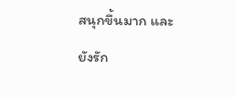สนุกขึ้นมาก และยังรัก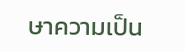ษาความเป็น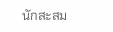นักสะสม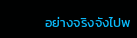อย่างจริงจังไปพ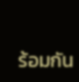ร้อมกัน